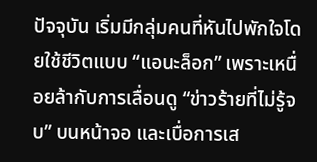ปัจจุบัน เริ่มมีกลุ่มคนที่หันไปพักใจโดยใช้ชีวิตแบบ “แอนะล็อก” เพราะเหนื่อยล้ากับการเลื่อนดู “ข่าวร้ายที่ไม่รู้จบ” บนหน้าจอ และเบื่อการเส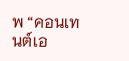พ “คอนเทนต์เอ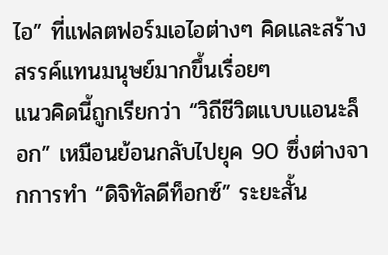ไอ” ที่แฟลตฟอร์มเอไอต่างๆ คิดและสร้างสรรค์แทนมนุษย์มากขึ้นเรื่อยๆ
แนวคิดนี้ถูกเรียกว่า “วิถีชีวิตแบบแอนะล็อก” เหมือนย้อนกลับไปยุค 90 ซึ่งต่างจากการทำ “ดิจิทัลดีท็อกซ์” ระยะสั้น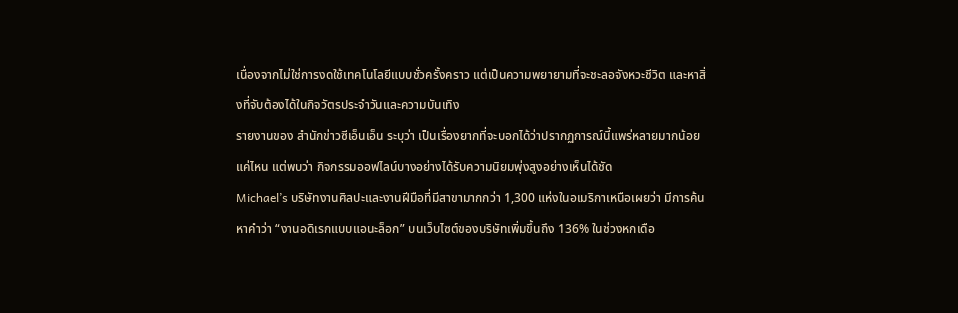เนื่องจากไม่ใช่การงดใช้เทคโนโลยีแบบชั่วครั้งคราว แต่เป็นความพยายามที่จะชะลอจังหวะชีวิต และหาสิ่งที่จับต้องได้ในกิจวัตรประจำวันและความบันเทิง
รายงานของ สำนักข่าวซีเอ็นเอ็น ระบุว่า เป็นเรื่องยากที่จะบอกได้ว่าปรากฏการณ์นี้แพร่หลายมากน้อยแค่ไหน แต่พบว่า กิจกรรมออฟไลน์บางอย่างได้รับความนิยมพุ่งสูงอย่างเห็นได้ชัด
Michael’s บริษัทงานศิลปะและงานฝีมือที่มีสาขามากกว่า 1,300 แห่งในอเมริกาเหนือเผยว่า มีการค้นหาคำว่า “งานอดิเรกแบบแอนะล็อก” บนเว็บไซต์ของบริษัทเพิ่มขึ้นถึง 136% ในช่วงหกเดือ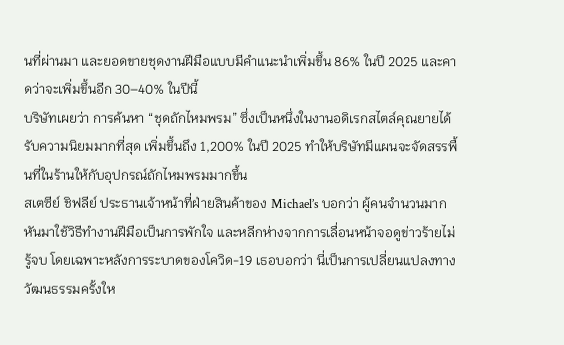นที่ผ่านมา และยอดขายชุดงานฝีมือแบบมีคำแนะนำเพิ่มขึ้น 86% ในปี 2025 และคาดว่าจะเพิ่มขึ้นอีก 30–40% ในปีนี้
บริษัทเผยว่า การค้นหา “ชุดถักไหมพรม” ซึ่งเป็นหนึ่งในงานอดิเรกสไตล์คุณยายได้รับความนิยมมากที่สุด เพิ่มขึ้นถึง 1,200% ในปี 2025 ทำให้บริษัทมีแผนจะจัดสรรพื้นที่ในร้านให้กับอุปกรณ์ถักไหมพรมมากขึ้น
สเตซีย์ ชิฟลีย์ ประธานเจ้าหน้าที่ฝ่ายสินค้าของ Michael’s บอกว่า ผู้คนจำนวนมากหันมาใช้วิธีทำงานฝีมือเป็นการพักใจ และหลีกห่างจากการเลื่อนหน้าจอดูข่าวร้ายไม่รู้จบ โดยเฉพาะหลังการระบาดของโควิด-19 เธอบอกว่า นี่เป็นการเปลี่ยนแปลงทางวัฒนธรรมครั้งให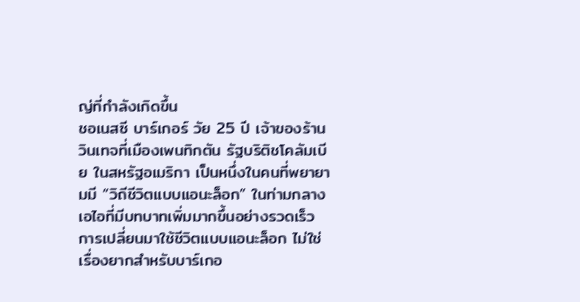ญ่ที่กำลังเกิดขึ้น
ชอเนสซี บาร์เกอร์ วัย 25 ปี เจ้าของร้านวินเทจที่เมืองเพนทิกตัน รัฐบริติชโคลัมเบีย ในสหรัฐอเมริกา เป็นหนึ่งในคนที่พยายามมี “วิถีชีวิตแบบแอนะล็อก” ในท่ามกลางเอไอที่มีบทบาทเพิ่มมากขึ้นอย่างรวดเร็ว
การเปลี่ยนมาใช้ชีวิตแบบแอนะล็อก ไม่ใช่เรื่องยากสำหรับบาร์เกอ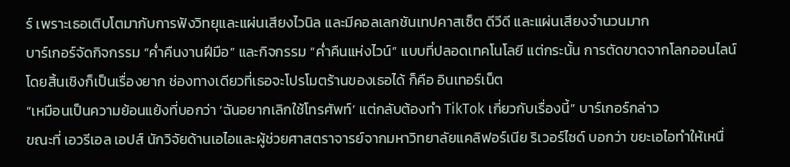ร์ เพราะเธอเติบโตมากับการฟังวิทยุและแผ่นเสียงไวนิล และมีคอลเลกชันเทปคาสเซ็ต ดีวีดี และแผ่นเสียงจำนวนมาก
บาร์เกอร์จัดกิจกรรม “ค่ำคืนงานฝีมือ” และกิจกรรม “ค่ำคืนแห่งไวน์” แบบที่ปลอดเทคโนโลยี แต่กระนั้น การตัดขาดจากโลกออนไลน์โดยสิ้นเชิงก็เป็นเรื่องยาก ช่องทางเดียวที่เธอจะโปรโมตร้านของเธอได้ ก็คือ อินเทอร์เน็ต
“เหมือนเป็นความย้อนแย้งที่บอกว่า ‘ฉันอยากเลิกใช้โทรศัพท์’ แต่กลับต้องทำ TikTok เกี่ยวกับเรื่องนี้” บาร์เกอร์กล่าว
ขณะที่ เอวรีเอล เอปส์ นักวิจัยด้านเอไอและผู้ช่วยศาสตราจารย์จากมหาวิทยาลัยแคลิฟอร์เนีย ริเวอร์ไซด์ บอกว่า ขยะเอไอทำให้เหนื่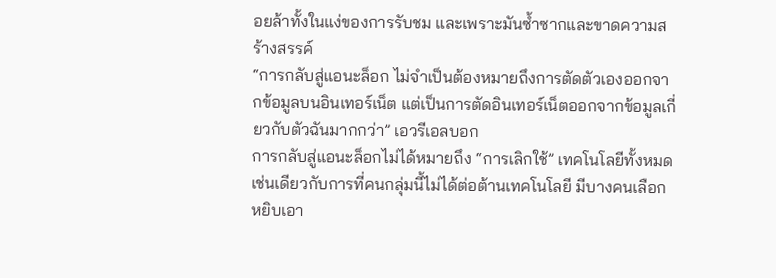อยล้าทั้งในแง่ของการรับชม และเพราะมันซ้ำซากและขาดความสร้างสรรค์
“การกลับสู่แอนะล็อก ไม่จำเป็นต้องหมายถึงการตัดตัวเองออกจากข้อมูลบนอินเทอร์เน็ต แต่เป็นการตัดอินเทอร์เน็ตออกจากข้อมูลเกี่ยวกับตัวฉันมากกว่า” เอวรีเอลบอก
การกลับสู่แอนะล็อกไม่ได้หมายถึง “การเลิกใช้” เทคโนโลยีทั้งหมด เช่นเดียวกับการที่คนกลุ่มนี้ไม่ได้ต่อต้านเทคโนโลยี มีบางคนเลือกหยิบเอา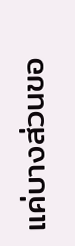แค่บางส่วนขอ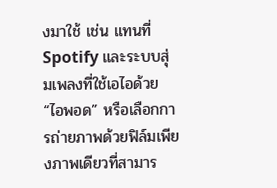งมาใช้ เช่น แทนที่ Spotify และระบบสุ่มเพลงที่ใช้เอไอด้วย “ไอพอด” หรือเลือกการถ่ายภาพด้วยฟิล์มเพียงภาพเดียวที่สามาร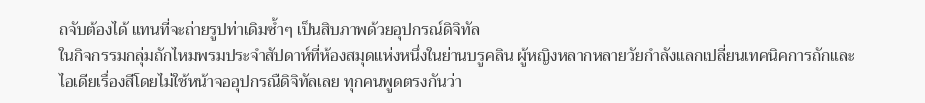ถจับต้องได้ แทนที่จะถ่ายรูปท่าเดิมซ้ำๆ เป็นสิบภาพด้วยอุปกรณ์ดิจิทัล
ในกิจกรรมกลุ่มถักไหมพรมประจำสัปดาห์ที่ห้องสมุดแห่งหนึ่งในย่านบรูคลิน ผู้หญิงหลากหลายวัยกำลังแลกเปลี่ยนเทคนิคการถักและไอเดียเรื่องสีโดยไม่ใช้หน้าจออุปกรณืดิจิทัลเลย ทุกคนพูดตรงกันว่า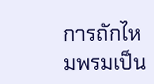การถักไหมพรมเป็น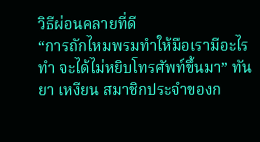วิธีผ่อนคลายที่ดี
“การถักไหมพรมทำให้มือเรามีอะไรทำ จะได้ไม่หยิบโทรศัพท์ขึ้นมา” ทันยา เหงียน สมาชิกประจำของก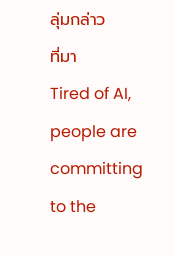ลุ่มกล่าว
ที่มา
Tired of AI, people are committing to the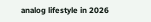analog lifestyle in 2026